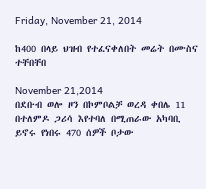Friday, November 21, 2014

ከ400 በላይ ህዝብ የተፈናቀለበት መሬት በሙስና ተቸበቸበ

November 21,2014
በደቡብ ወሎ ዞን በኮምቦልቻ ወረዳ ቀበሌ 11 በተለምዶ ጋሪሳ እየተባለ በሚጠራው አካባቢ ይኖሩ የነበሩ 470 ሰዎች ቦታው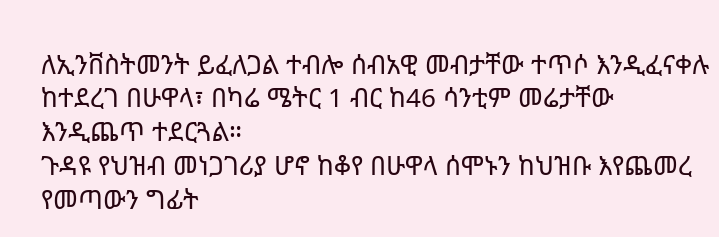ለኢንቨስትመንት ይፈለጋል ተብሎ ሰብአዊ መብታቸው ተጥሶ እንዲፈናቀሉ ከተደረገ በሁዋላ፣ በካሬ ሜትር 1 ብር ከ46 ሳንቲም መሬታቸው እንዲጨጥ ተደርጓል።
ጉዳዩ የህዝብ መነጋገሪያ ሆኖ ከቆየ በሁዋላ ሰሞኑን ከህዝቡ እየጨመረ የመጣውን ግፊት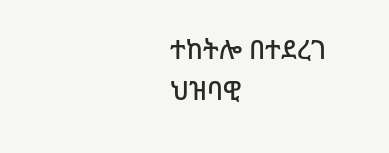ተከትሎ በተደረገ ህዝባዊ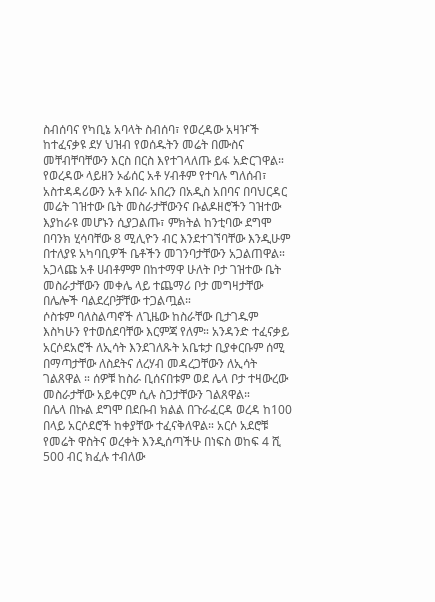ስብሰባና የካቢኔ አባላት ስብሰባ፣ የወረዳው አዛዦች ከተፈናቃዩ ደሃ ህዝብ የወሰዱትን መሬት በሙስና መቸብቸባቸውን እርስ በርስ እየተገላለጡ ይፋ አድርገዋል።
የወረዳው ላይዘን ኦፊሰር አቶ ሃብቶም የተባሉ ግለሰብ፣ አስተዳዳሪውን አቶ አበራ አበረን በአዲስ አበባና በባህርዳር መሬት ገዝተው ቤት መስራታቸውንና ቡልዶዘሮችን ገዝተው እያከራዩ መሆኑን ሲያጋልጡ፣ ምክትል ከንቲባው ደግሞ በባንክ ሂሳባቸው 8 ሚሊዮን ብር እንደተገኘባቸው እንዲሁም በተለያዩ አካባቢዎች ቤቶችን መገንባታቸውን አጋልጠዋል። አጋላጩ አቶ ሀብቶምም በከተማዋ ሁለት ቦታ ገዝተው ቤት መስራታቸውን መቀሌ ላይ ተጨማሪ ቦታ መግዛታቸው በሌሎች ባልደረቦቻቸው ተጋልጧል።
ሶስቱም ባለስልጣኖች ለጊዜው ከስራቸው ቢታገዱም እስካሁን የተወሰደባቸው እርምጃ የለም። አንዳንድ ተፈናቃይ አርሶደአሮች ለኢሳት እንደገለጹት አቤቱታ ቢያቀርቡም ሰሚ በማጣታቸው ለስደትና ለረሃብ መዳረጋቸውን ለኢሳት ገልጸዋል ። ሰዎቹ ከስራ ቢሰናበቱም ወደ ሌላ ቦታ ተዛውረው መስራታቸው አይቀርም ሲሉ ስጋታቸውን ገልጸዋል።
በሌላ በኩል ደግሞ በደቡብ ክልል በጉራፈርዳ ወረዳ ከ100 በላይ አርሶደሮች ከቀያቸው ተፈናቅለዋል። አርሶ አደሮቹ የመሬት ዋስትና ወረቀት እንዲሰጣችሁ በነፍስ ወከፍ 4 ሺ 500 ብር ክፈሉ ተብለው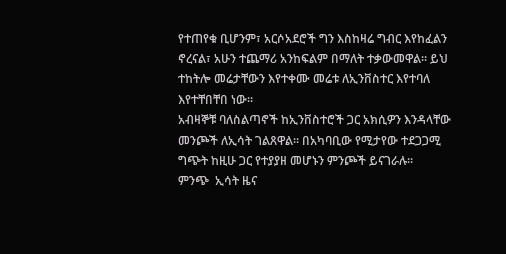የተጠየቁ ቢሆንም፣ አርሶአደሮች ግን እስከዛሬ ግብር እየከፈልን ኖረናል፣ አሁን ተጨማሪ አንከፍልም በማለት ተቃውመዋል። ይህ ተከትሎ መሬታቸውን እየተቀሙ መሬቱ ለኢንቨስተር እየተባለ እየተቸበቸበ ነው።
አብዛኞቹ ባለስልጣኖች ከኢንቨስተሮች ጋር አክሲዎን እንዳላቸው መንጮች ለኢሳት ገልጸዋል። በአካባቢው የሚታየው ተደጋጋሚ ግጭት ከዚሁ ጋር የተያያዘ መሆኑን ምንጮች ይናገራሉ።
ምንጭ  ኢሳት ዜና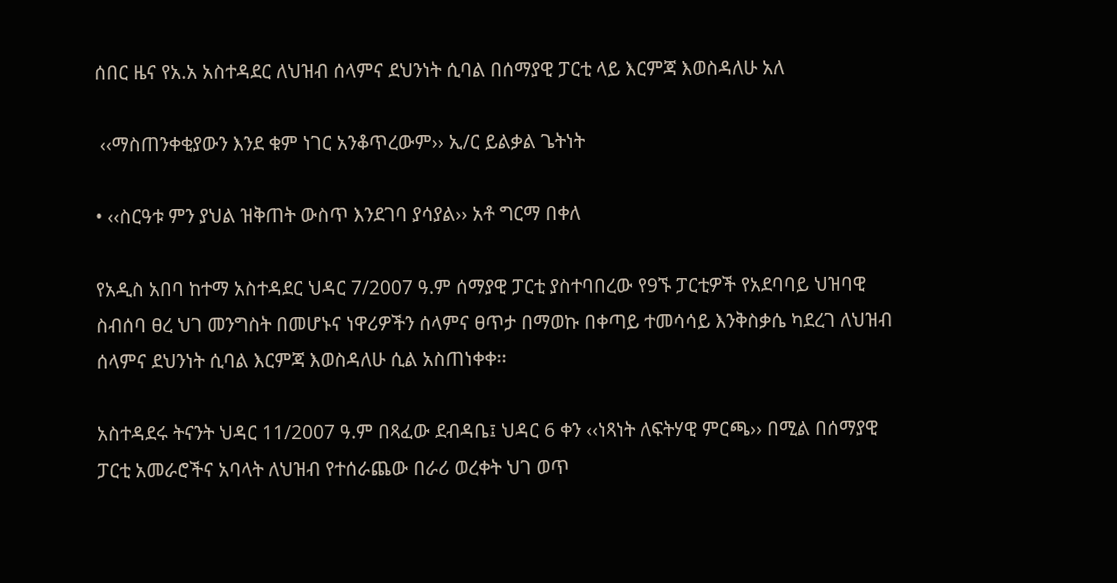ሰበር ዜና የአ.አ አስተዳደር ለህዝብ ሰላምና ደህንነት ሲባል በሰማያዊ ፓርቲ ላይ እርምጃ እወስዳለሁ አለ

 ‹‹ማስጠንቀቂያውን እንደ ቁም ነገር አንቆጥረውም›› ኢ/ር ይልቃል ጌትነት

• ‹‹ስርዓቱ ምን ያህል ዝቅጠት ውስጥ እንደገባ ያሳያል›› አቶ ግርማ በቀለ

የአዲስ አበባ ከተማ አስተዳደር ህዳር 7/2007 ዓ.ም ሰማያዊ ፓርቲ ያስተባበረው የ9ኙ ፓርቲዎች የአደባባይ ህዝባዊ ስብሰባ ፀረ ህገ መንግስት በመሆኑና ነዋሪዎችን ሰላምና ፀጥታ በማወኩ በቀጣይ ተመሳሳይ እንቅስቃሴ ካደረገ ለህዝብ ሰላምና ደህንነት ሲባል እርምጃ እወስዳለሁ ሲል አስጠነቀቀ፡፡

አስተዳደሩ ትናንት ህዳር 11/2007 ዓ.ም በጻፈው ደብዳቤ፤ ህዳር 6 ቀን ‹‹ነጻነት ለፍትሃዊ ምርጫ›› በሚል በሰማያዊ ፓርቲ አመራሮችና አባላት ለህዝብ የተሰራጨው በራሪ ወረቀት ህገ ወጥ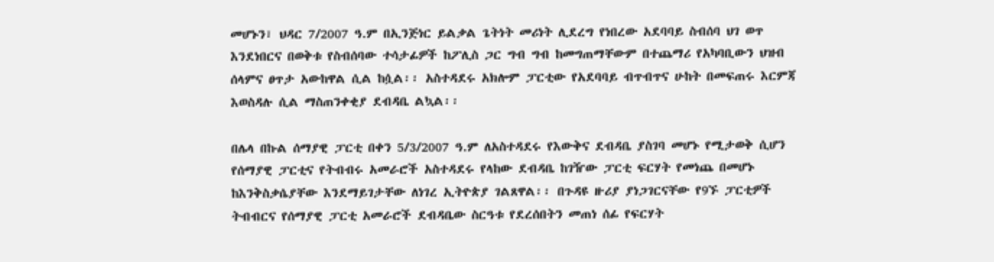መሆኑን፣ ህዳር 7/2007 ዓ.ም በኢንጅነር ይልቃል ጌትነት መሪነት ሊደረግ የነበረው አደባባይ ስብሰባ ህገ ወጥ እንደነበርና በወቅቱ የስብሰባው ተሳታፊዎች ከፖሊስ ጋር ግብ ግብ ከመግጠማቸውም በተጨማሪ የአካባቢውን ህዝብ ሰላምና ፀጥታ አውከዋል ሲል ከሷል፡፡ አስተዳደሩ አክሎም ፓርቲው የአደባባይ ብጥብጥና ሁከት በመፍጠሩ እርምጃ እወስዳሉ ሲል ማስጠንቀቂያ ደብዳቤ ልኳል፡፡

በሌላ በኩል ሰማያዊ ፓርቲ በቀን 5/3/2007 ዓ.ም ለአስተዳደሩ የእውቅና ደብዳቤ ያስገባ መሆኑ የሚታወቅ ሲሆን የሰማያዊ ፓርቲና የትብብሩ አመራሮች አስተዳደሩ የላከው ደብዳቤ ከገዥው ፓርቲ ፍርሃት የመነጨ በመሆኑ ከእንቅስቃሴያቸው እንደማይገታቸው ለነገረ ኢትዮጵያ ገልጸዋል፡፡ በጉዳዩ ዙሪያ ያነጋገርናቸው የ9ኙ ፓርቲዎች ትብብርና የሰማያዊ ፓርቲ አመራሮች ደብዳቤው ስርዓቱ የደረሰበትን መጠነ ሰፊ የፍርሃት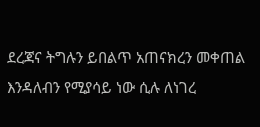ደረጃና ትግሉን ይበልጥ አጠናክረን መቀጠል እንዳለብን የሚያሳይ ነው ሲሉ ለነገረ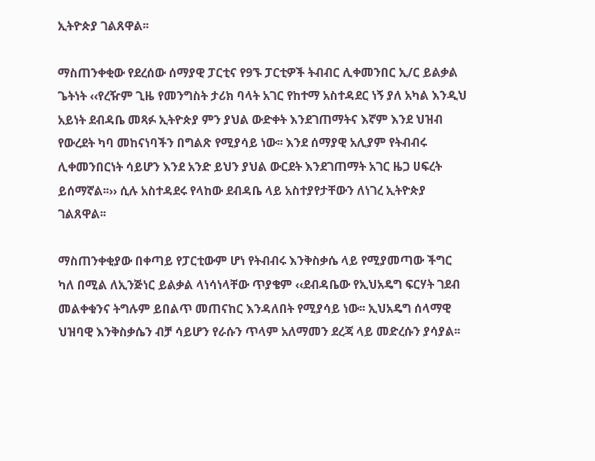ኢትዮጵያ ገልጸዋል፡፡

ማስጠንቀቂው የደረሰው ሰማያዊ ፓርቲና የ9ኙ ፓርቲዎች ትብብር ሊቀመንበር ኢ/ር ይልቃል ጌትነት ‹‹የረዥም ጊዜ የመንግስት ታሪክ ባላት አገር የከተማ አስተዳደር ነኝ ያለ አካል እንዲህ አይነት ደብዳቤ መጻፉ ኢትዮጵያ ምን ያህል ውድቀት እንደገጠማትና እኛም እንደ ህዝብ የውረደት ካባ መከናነባችን በግልጽ የሚያሳይ ነው፡፡ እንደ ሰማያዊ አሊያም የትብብሩ ሊቀመንበርነት ሳይሆን እንደ አንድ ይህን ያህል ውርደት እንደገጠማት አገር ዜጋ ሀፍረት ይሰማኛል፡፡›› ሲሉ አስተዳደሩ የላከው ደብዳቤ ላይ አስተያየታቸውን ለነገረ ኢትዮጵያ ገልጸዋል፡፡

ማስጠንቀቂያው በቀጣይ የፓርቲውም ሆነ የትብብሩ እንቅስቃሴ ላይ የሚያመጣው ችግር ካለ በሚል ለኢንጅነር ይልቃል ላነሳነላቸው ጥያቄም ‹‹ደብዳቤው የኢህአዴግ ፍርሃት ገደብ መልቀቁንና ትግሉም ይበልጥ መጠናከር እንዳለበት የሚያሳይ ነው፡፡ ኢህአዴግ ሰላማዊ ህዝባዊ እንቅስቃሴን ብቻ ሳይሆን የራሱን ጥላም አለማመን ደረጃ ላይ መድረሱን ያሳያል፡፡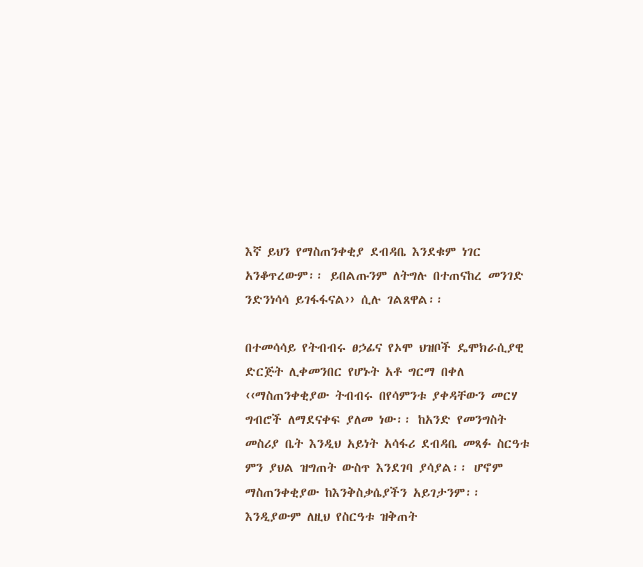እኛ ይህን የማስጠንቀቂያ ደብዳቤ እንደቁም ነገር አንቆጥረውም፡፡ ይበልጡንም ለትግሉ በተጠናከረ መንገድ ንድንነሳሳ ይገፋፋናል›› ሲሉ ገልጸዋል፡፡

በተመሳሳይ የትብብሩ ፀኃፊና የኦሞ ህዝቦች ዴሞክራሲያዊ ድርጅት ሊቀመንበር የሆኑት አቶ ግርማ በቀለ ‹‹ማስጠንቀቂያው ትብብሩ በየሳምንቱ ያቀዳቸውን መርሃ ግብሮች ለማደናቀፍ ያለመ ነው፡፡ ከአንድ የመንግስት መስሪያ ቤት እንዲህ አይነት አሳፋሪ ደብዳቤ መጻፉ ስርዓቱ ምን ያህል ዝግጠት ውስጥ እንደገባ ያሳያል፡፡ ሆኖም ማስጠንቀቂያው ከእንቅስቃሴያችን አይገታንም፡፡ እንዲያውም ለዚህ የስርዓቱ ዝቅጠት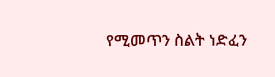የሚመጥን ስልት ነድፈን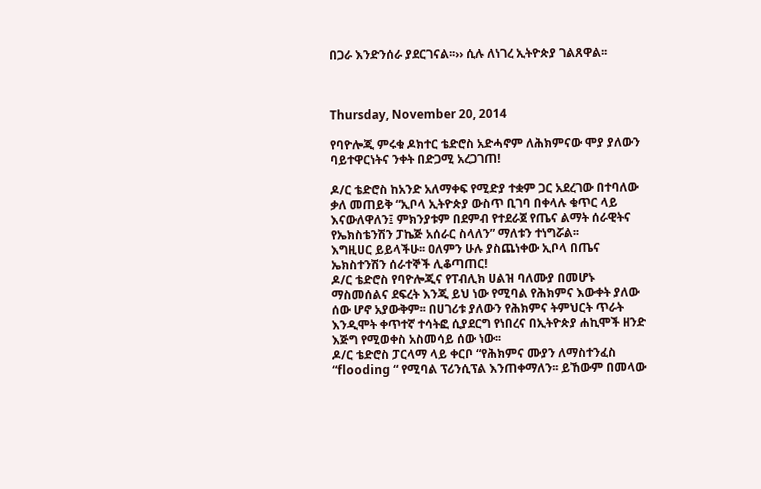በጋራ እንድንሰራ ያደርገናል፡፡›› ሲሉ ለነገረ ኢትዮጵያ ገልጸዋል፡፡



Thursday, November 20, 2014

የባዮሎጂ ምሩቁ ዶክተር ቴድሮስ አድሓኖም ለሕክምናው ሞያ ያለውን ባይተዋርነትና ንቀት በድጋሚ አረጋገጠ!

ዶ/ር ቴድሮስ ከአንድ አለማቀፍ የሚድያ ተቋም ጋር አደረገው በተባለው ቃለ መጠይቅ “ኢቦላ ኢትዮጵያ ውስጥ ቢገባ በቀላሉ ቁጥር ላይ እናውለዋለን፤ ምክንያቱም በደምብ የተደራጀ የጤና ልማት ሰራዊትና የኤክስቴንሽን ፓኬጅ አሰራር ስላለን” ማለቱን ተነግሯል፡፡
እግዚሀር ይይላችሁ፡፡ ዐለምን ሁሉ ያስጨነቀው ኢቦላ በጤና ኤክስተንሽን ሰራተኞች ሊቆጣጠር!
ዶ/ር ቴድሮስ የባዮሎጂና የፐብሊክ ሀልዝ ባለሙያ በመሆኑ ማስመሰልና ደፍረት እንጂ ይህ ነው የሚባል የሕክምና እውቀት ያለው ሰው ሆኖ አያውቅም፡፡ በሀገሪቱ ያለውን የሕክምና ትምህርት ጥራት እንዲሞት ቀጥተኛ ተሳትፎ ሲያደርግ የነበረና በኢትዮጵያ ሐኪሞች ዘንድ እጅግ የሚወቀስ አስመሳይ ሰው ነው፡፡
ዶ/ር ቴድሮስ ፓርላማ ላይ ቀርቦ “የሕክምና ሙያን ለማስተንፈስ “flooding “ የሚባል ፕሪንሲፕል እንጠቀማለን፡፡ ይኸውም በመላው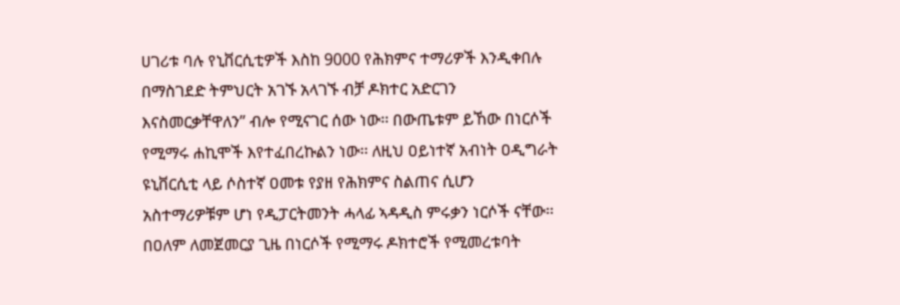ሀገሪቱ ባሉ የኒቨርሲቲዎች እስከ 9000 የሕክምና ተማሪዎች እንዲቀበሉ በማስገደድ ትምህርት አገኙ አላገኙ ብቻ ዶክተር አድርገን እናስመርቃቸዋለን” ብሎ የሚናገር ሰው ነው፡፡ በውጤቱም ይኸው በነርሶች የሚማሩ ሐኪሞች እየተፈበረኩልን ነው፡፡ ለዚህ ዐይነተኛ አብነት ዐዲግራት ዩኒቨርሲቲ ላይ ሶስተኛ ዐመቱ የያዘ የሕክምና ስልጠና ሲሆን አስተማሪዎቹም ሆነ የዲፓርትመንት ሓላፊ ኣዳዲስ ምሩቃን ነርሶች ናቸው፡፡ በዐለም ለመጀመርያ ጊዜ በነርሶች የሚማሩ ዶክተሮች የሚመረቱባት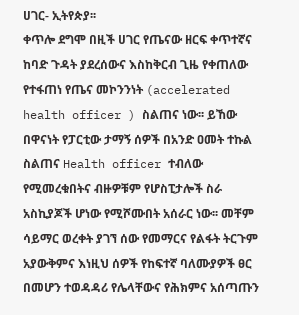ሀገር- ኢትየጵያ፡፡
ቀጥሎ ደግሞ በዚች ሀገር የጤናው ዘርፍ ቀጥተኛና ከባድ ጉዳት ያደረሰውና እስከቅርብ ጊዜ የቀጠለው የተፋጠነ የጤና መኮንንነት (accelerated health officer ) ስልጠና ነው፡፡ ይኸው በዋናነት የፓርቲው ታማኝ ሰዎች በአንድ ዐመት ተኩል ስልጠና Health officer ተብለው የሚመረቁበትና ብዙዎቹም የሆስፒታሎች ስራ አስኪያጆች ሆነው የሚሾሙበት አሰራር ነው፡፡ መቸም ሳይማር ወረቀት ያገኘ ሰው የመማርና የልፋት ትርጉም አያውቅምና እነዚህ ሰዎች የከፍተኛ ባለሙያዎች ፀር በመሆን ተወዳዳሪ የሌላቸውና የሕክምና አሰጣጡን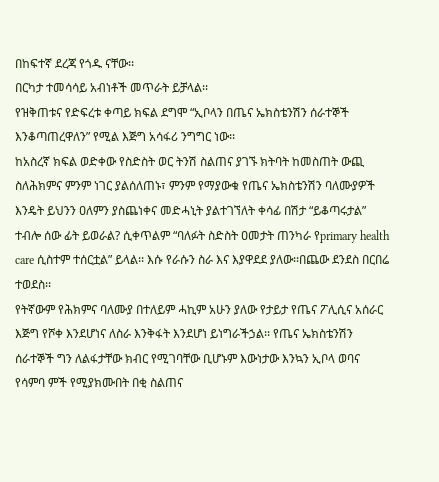በከፍተኛ ደረጃ የጎዱ ናቸው፡፡
በርካታ ተመሳሳይ አብነቶች መጥራት ይቻላል፡፡
የዝቅጠቱና የድፍረቱ ቀጣይ ክፍል ደግሞ “ኢቦላን በጤና ኤክስቴንሽን ሰራተኞች እንቆጣጠረዋለን” የሚል እጅግ አሳፋሪ ንግግር ነው፡፡
ከአስረኛ ክፍል ወድቀው የስድስት ወር ትንሽ ስልጠና ያገኙ ክትባት ከመስጠት ውጪ ስለሕክምና ምንም ነገር ያልሰለጠኑ፣ ምንም የማያውቁ የጤና ኤክስቴንሽን ባለሙያዎች እንዴት ይህንን ዐለምን ያስጨነቀና መድሓኒት ያልተገኘለት ቀሳፊ በሽታ “ይቆጣሩታል” ተብሎ ሰው ፊት ይወራል? ሲቀጥልም “ባለፉት ስድስት ዐመታት ጠንካራ የprimary health care ሲስተም ተሰርቷል” ይላል፡፡ እሱ የራሱን ስራ እና እያዋደደ ያለው፡፡በጨው ደንደስ በርበሬ ተወደስ፡፡
የትኛውም የሕክምና ባለሙያ በተለይም ሓኪም አሁን ያለው የታይታ የጤና ፖሊሲና አሰራር እጅግ የሾቀ እንደሆነና ለስራ እንቅፋት እንደሆነ ይነግራችኃል፡፡ የጤና ኤክስቴንሽን ሰራተኞች ግን ለልፋታቸው ክብር የሚገባቸው ቢሆኑም እውነታው እንኳን ኢቦላ ወባና የሳምባ ምች የሚያክሙበት በቂ ስልጠና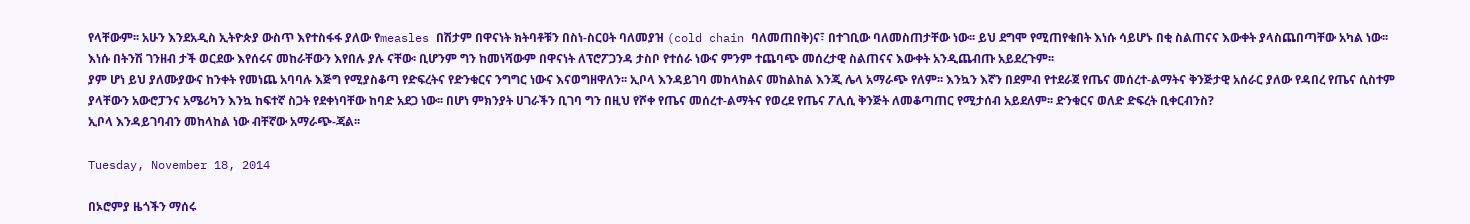የላቸውም፡፡ አሁን እንደአዲስ ኢትዮጵያ ውስጥ እየተስፋፋ ያለው የmeasles በሽታም በዋናነት ክትባቶቹን በስነ-ስርዐት ባለመያዝ (cold chain ባለመጠበቅ)ና፣ በተገቢው ባለመስጠታቸው ነው፡፡ ይህ ደግሞ የሚጠየቁበት እነሱ ሳይሆኑ በቂ ስልጠናና እውቀት ያላስጨበጣቸው አካል ነው፡፡ እነሱ በትንሽ ገንዘብ ታች ወርደው እየሰሩና መከራቸውን እየበሉ ያሉ ናቸው፡ ቢሆንም ግን ከመነሻውም በዋናነት ለፕሮፖጋንዳ ታስቦ የተሰራ ነውና ምንም ተጨባጭ መሰረታዊ ስልጠናና እውቀት አንዲጨብጡ አይደረጉም፡፡
ያም ሆነ ይህ ያለሙያውና ከንቀት የመነጨ አባባሉ እጅግ የሚያስቆጣ የድፍረትና የድንቁርና ንግግር ነውና እናወግዘዋለን፡፡ ኢቦላ እንዳይገባ መከላከልና መከልከል እንጂ ሌላ አማራጭ የለም፡፡ እንኳን እኛን በደምብ የተደራጀ የጤና መሰረተ-ልማትና ቅንጅታዊ አሰራር ያለው የዳበረ የጤና ሲስተም ያላቸውን አውሮፓንና አሜሪካን እንኳ ከፍተኛ ስጋት የደቀነባቸው ከባድ አደጋ ነው፡፡ በሆነ ምክንያት ሀገራችን ቢገባ ግን በዚህ የሾቀ የጤና መሰረተ-ልማትና የወረደ የጤና ፖሊሲ ቅንጅት ለመቆጣጠር የሚታሰብ አይደለም፡፡ ድንቁርና ወለድ ድፍረት ቢቀርብንስ?
ኢቦላ እንዳይገባብን መከላከል ነው ብቸኛው አማራጭ-ጃል፡፡

Tuesday, November 18, 2014

በኦሮምያ ዜጎችን ማሰሩ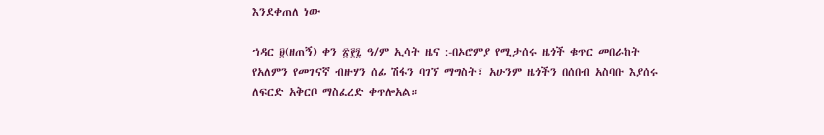እንደቀጠለ ነው

ኀዳር ፱(ዘጠኝ) ቀን ፳፻፯ ዓ/ም ኢሳት ዜና :-በኦሮምያ የሚታሰሩ ዜጎች ቁጥር መበራከት የአለምን የመገናኛ ብዙሃን ሰፊ ሽፋን ባገኘ ማግስት፣ አሁንም ዜጎችን በሰበብ አስባቡ እያሰሩ ለፍርድ አቅርቦ ማስፈረድ ቀጥሎአል።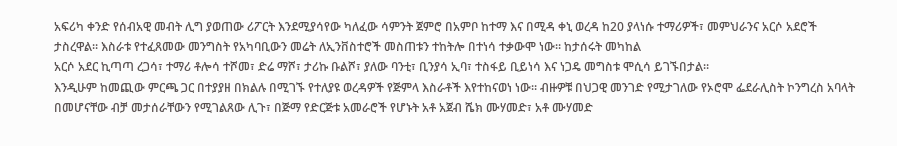አፍሪካ ቀንድ የሰብአዊ መብት ሊግ ያወጠው ሪፖርት እንደሚያሳየው ካለፈው ሳምንት ጀምሮ በአምቦ ከተማ እና በሚዳ ቀኒ ወረዳ ከ20 ያላነሱ ተማሪዎች፣ መምህራንና አርሶ አደሮች ታስረዋል። እስራቱ የተፈጸመው መንግስት የአካባቢውን መሬት ለኢንቨስተሮች መስጠቱን ተከትሎ በተነሳ ተቃውሞ ነው። ከታሰሩት መካከል
አርሶ አደር ኪጣጣ ረጋሳ፣ ተማሪ ቶሎሳ ተሾመ፣ ድሬ ማሾ፣ ታሪኩ ቡልሾ፣ ያለው ባንቲ፣ ቢንያሳ ኢባ፣ ተስፋይ ቢይነሳ እና ነጋዴ መግስቱ ሞሲሳ ይገኙበታል።
እንዲሁም ከመጪው ምርጫ ጋር በተያያዘ በክልሉ በሚገኙ የተለያዩ ወረዳዎች የጅምላ እስራቶች እየተከናወነ ነው። ብዙዎቹ በህጋዊ መንገድ የሚታገለው የኦሮሞ ፌደራሊስት ኮንግረስ አባላት በመሆናቸው ብቻ መታሰራቸውን የሚገልጸው ሊጉ፣ በጅማ የድርጅቱ አመራሮች የሆኑት አቶ አጀብ ሼክ ሙሃመድ፣ አቶ ሙሃመድ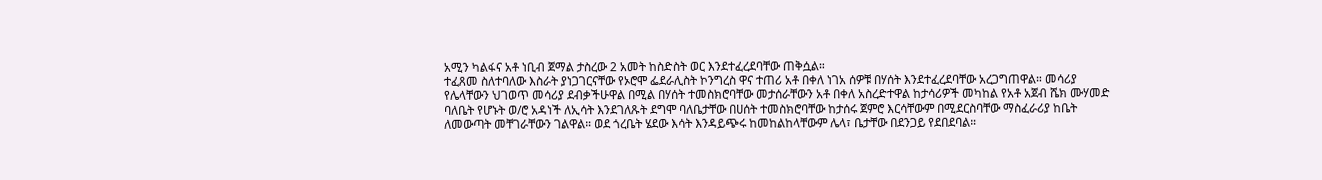አሚን ካልፋና አቶ ነቢብ ጀማል ታስረው 2 አመት ከስድስት ወር እንደተፈረደባቸው ጠቅሷል።
ተፈጸመ ስለተባለው እስራት ያነጋገርናቸው የኦሮሞ ፌደራሊስት ኮንግረስ ዋና ተጠሪ አቶ በቀለ ነገአ ሰዎቹ በሃሰት እንደተፈረደባቸው አረጋግጠዋል። መሳሪያ የሌላቸውን ህገወጥ መሳሪያ ደብቃችሁዋል በሚል በሃሰት ተመስክሮባቸው መታሰራቸውን አቶ በቀለ አስረድተዋል ከታሳሪዎች መካከል የአቶ አጀብ ሼክ ሙሃመድ
ባለቤት የሆኑት ወ/ሮ አዳነች ለኢሳት እንደገለጹት ደግሞ ባለቤታቸው በሀሰት ተመስክሮባቸው ከታሰሩ ጀምሮ እርሳቸውም በሚደርስባቸው ማስፈራሪያ ከቤት ለመውጣት መቸገራቸውን ገልዋል። ወደ ጎረቤት ሄደው እሳት እንዳይጭሩ ከመከልከላቸውም ሌላ፣ ቤታቸው በደንጋይ የደበደባል።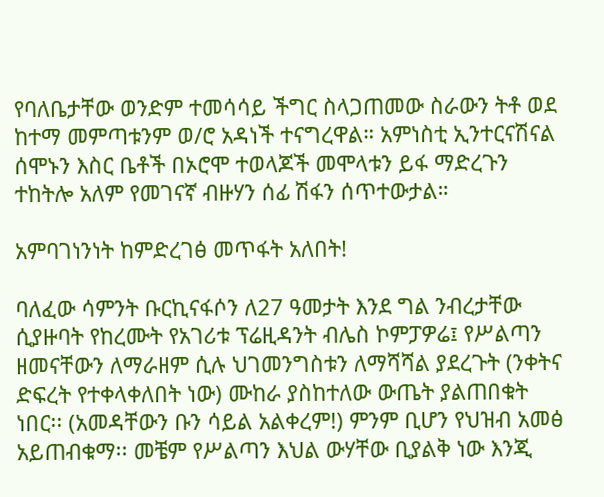የባለቤታቸው ወንድም ተመሳሳይ ችግር ስላጋጠመው ስራውን ትቶ ወደ ከተማ መምጣቱንም ወ/ሮ አዳነች ተናግረዋል። አምነስቲ ኢንተርናሽናል ሰሞኑን እስር ቤቶች በኦሮሞ ተወላጆች መሞላቱን ይፋ ማድረጉን ተከትሎ አለም የመገናኛ ብዙሃን ሰፊ ሽፋን ሰጥተውታል።

አምባገነንነት ከምድረገፅ መጥፋት አለበት!

ባለፈው ሳምንት ቡርኪናፋሶን ለ27 ዓመታት እንደ ግል ንብረታቸው ሲያዙባት የከረሙት የአገሪቱ ፕሬዚዳንት ብሌስ ኮምፓዎሬ፤ የሥልጣን ዘመናቸውን ለማራዘም ሲሉ ህገመንግስቱን ለማሻሻል ያደረጉት (ንቀትና ድፍረት የተቀላቀለበት ነው) ሙከራ ያስከተለው ውጤት ያልጠበቁት ነበር፡፡ (አመዳቸውን ቡን ሳይል አልቀረም!) ምንም ቢሆን የህዝብ አመፅ አይጠብቁማ፡፡ መቼም የሥልጣን እህል ውሃቸው ቢያልቅ ነው እንጂ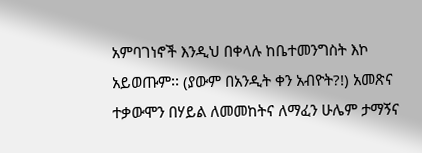አምባገነኖች እንዲህ በቀላሉ ከቤተመንግስት እኮ አይወጡም፡፡ (ያውም በአንዲት ቀን አብዮት?!) አመጽና ተቃውሞን በሃይል ለመመከትና ለማፈን ሁሌም ታማኝና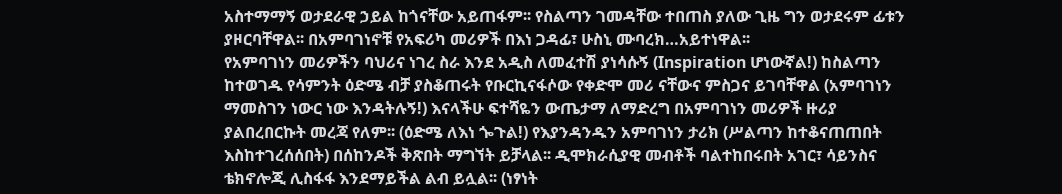አስተማማኝ ወታደራዊ ኃይል ከጎናቸው አይጠፋም፡፡ የስልጣን ገመዳቸው ተበጠስ ያለው ጊዜ ግን ወታደሩም ፊቱን ያዞርባቸዋል፡፡ በአምባገነኖቹ የአፍሪካ መሪዎች በእነ ጋዳፊ፣ ሁስኒ ሙባረክ…አይተነዋል፡፡
የአምባገነን መሪዎችን ባህሪና ነገረ ስራ እንደ አዲስ ለመፈተሽ ያነሳሱኝ (Inspiration ሆነውኛል!) ከስልጣን ከተወገዱ የሳምንት ዕድሜ ብቻ ያስቆጠሩት የቡርኪናፋሶው የቀድሞ መሪ ናቸውና ምስጋና ይገባቸዋል (አምባገነን ማመስገን ነውር ነው እንዳትሉኝ!) እናላችሁ ፍተሻዬን ውጤታማ ለማድረግ በአምባገነን መሪዎች ዙሪያ ያልበረበርኩት መረጃ የለም፡፡ (ዕድሜ ለእነ ጐጉል!) የእያንዳንዱን አምባገነን ታሪክ (ሥልጣን ከተቆናጠጠበት እስከተገረሰሰበት) በሰከንዶች ቅጽበት ማግኘት ይቻላል፡፡ ዲሞክራሲያዊ መብቶች ባልተከበሩበት አገር፣ ሳይንስና ቴክኖሎጂ ሊስፋፋ እንደማይችል ልብ ይሏል፡፡ (ነፃነት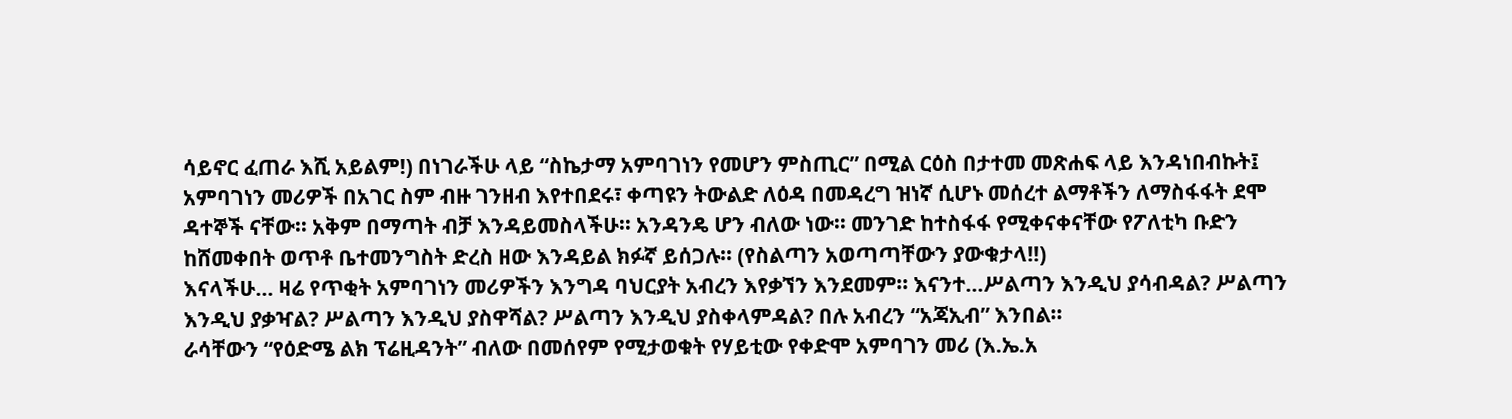ሳይኖር ፈጠራ እሺ አይልም!) በነገራችሁ ላይ “ስኬታማ አምባገነን የመሆን ምስጢር” በሚል ርዕስ በታተመ መጽሐፍ ላይ እንዳነበብኩት፤ አምባገነን መሪዎች በአገር ስም ብዙ ገንዘብ እየተበደሩ፣ ቀጣዩን ትውልድ ለዕዳ በመዳረግ ዝነኛ ሲሆኑ መሰረተ ልማቶችን ለማስፋፋት ደሞ ዳተኞች ናቸው፡፡ አቅም በማጣት ብቻ እንዳይመስላችሁ፡፡ አንዳንዴ ሆን ብለው ነው፡፡ መንገድ ከተስፋፋ የሚቀናቀናቸው የፖለቲካ ቡድን ከሸመቀበት ወጥቶ ቤተመንግስት ድረስ ዘው እንዳይል ክፉኛ ይሰጋሉ፡፡ (የስልጣን አወጣጣቸውን ያውቁታላ!!)
እናላችሁ… ዛሬ የጥቂት አምባገነን መሪዎችን እንግዳ ባህርያት አብረን እየቃኘን እንደመም፡፡ እናንተ…ሥልጣን እንዲህ ያሳብዳል? ሥልጣን እንዲህ ያቃዣል? ሥልጣን እንዲህ ያስዋሻል? ሥልጣን እንዲህ ያስቀላምዳል? በሉ አብረን “አጃኢብ” እንበል፡፡
ራሳቸውን “የዕድሜ ልክ ፕሬዚዳንት” ብለው በመሰየም የሚታወቁት የሃይቲው የቀድሞ አምባገን መሪ (እ.ኤ.አ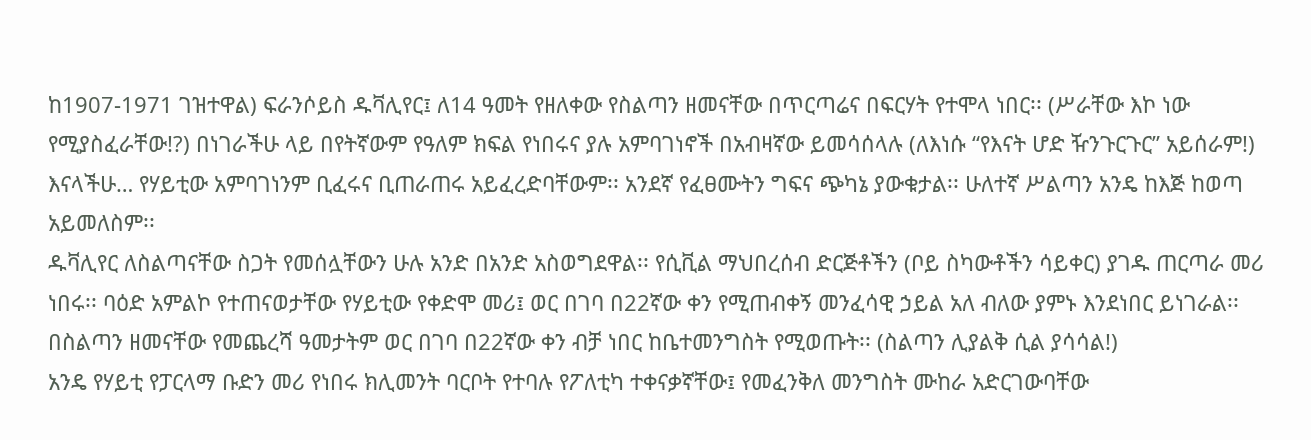ከ1907-1971 ገዝተዋል) ፍራንሶይስ ዱቫሊየር፤ ለ14 ዓመት የዘለቀው የስልጣን ዘመናቸው በጥርጣሬና በፍርሃት የተሞላ ነበር፡፡ (ሥራቸው እኮ ነው የሚያስፈራቸው!?) በነገራችሁ ላይ በየትኛውም የዓለም ክፍል የነበሩና ያሉ አምባገነኖች በአብዛኛው ይመሳሰላሉ (ለእነሱ “የእናት ሆድ ዥንጉርጉር” አይሰራም!) እናላችሁ… የሃይቲው አምባገነንም ቢፈሩና ቢጠራጠሩ አይፈረድባቸውም፡፡ አንደኛ የፈፀሙትን ግፍና ጭካኔ ያውቁታል፡፡ ሁለተኛ ሥልጣን አንዴ ከእጅ ከወጣ አይመለስም፡፡
ዱቫሊየር ለስልጣናቸው ስጋት የመሰሏቸውን ሁሉ አንድ በአንድ አስወግደዋል፡፡ የሲቪል ማህበረሰብ ድርጅቶችን (ቦይ ስካውቶችን ሳይቀር) ያገዱ ጠርጣራ መሪ ነበሩ፡፡ ባዕድ አምልኮ የተጠናወታቸው የሃይቲው የቀድሞ መሪ፤ ወር በገባ በ22ኛው ቀን የሚጠብቀኝ መንፈሳዊ ኃይል አለ ብለው ያምኑ እንደነበር ይነገራል፡፡ በስልጣን ዘመናቸው የመጨረሻ ዓመታትም ወር በገባ በ22ኛው ቀን ብቻ ነበር ከቤተመንግስት የሚወጡት፡፡ (ስልጣን ሊያልቅ ሲል ያሳሳል!)
አንዴ የሃይቲ የፓርላማ ቡድን መሪ የነበሩ ክሊመንት ባርቦት የተባሉ የፖለቲካ ተቀናቃኛቸው፤ የመፈንቅለ መንግስት ሙከራ አድርገውባቸው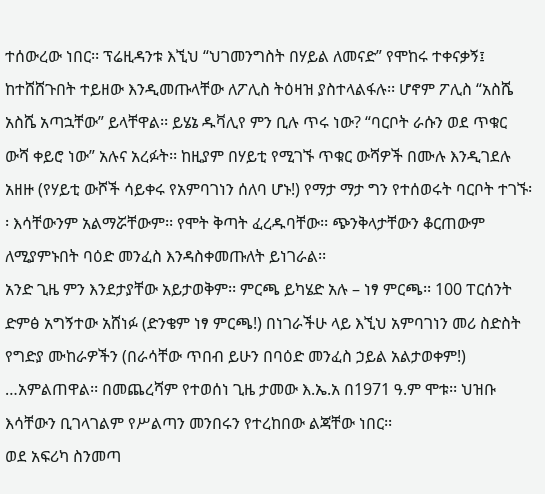ተሰውረው ነበር፡፡ ፕሬዚዳንቱ እኚህ “ህገመንግስት በሃይል ለመናድ” የሞከሩ ተቀናቃኝ፤ ከተሸሸጉበት ተይዘው እንዲመጡላቸው ለፖሊስ ትዕዛዝ ያስተላልፋሉ፡፡ ሆኖም ፖሊስ “አስሼ አስሼ አጣኋቸው” ይላቸዋል፡፡ ይሄኔ ዱቫሊየ ምን ቢሉ ጥሩ ነው? “ባርቦት ራሱን ወደ ጥቁር ውሻ ቀይሮ ነው” አሉና አረፉት፡፡ ከዚያም በሃይቲ የሚገኙ ጥቁር ውሻዎች በሙሉ እንዲገደሉ አዘዙ (የሃይቲ ውሾች ሳይቀሩ የአምባገነን ሰለባ ሆኑ!) የማታ ማታ ግን የተሰወሩት ባርቦት ተገኙ፡፡ እሳቸውንም አልማሯቸውም፡፡ የሞት ቅጣት ፈረዱባቸው፡፡ ጭንቅላታቸውን ቆርጠውም ለሚያምኑበት ባዕድ መንፈስ እንዳስቀመጡለት ይነገራል፡፡
አንድ ጊዜ ምን እንደታያቸው አይታወቅም፡፡ ምርጫ ይካሄድ አሉ – ነፃ ምርጫ፡፡ 100 ፐርሰንት ድምፅ አግኝተው አሸነፉ (ድንቄም ነፃ ምርጫ!) በነገራችሁ ላይ እኚህ አምባገነን መሪ ስድስት የግድያ ሙከራዎችን (በራሳቸው ጥበብ ይሁን በባዕድ መንፈስ ኃይል አልታወቀም!) …አምልጠዋል፡፡ በመጨረሻም የተወሰነ ጊዜ ታመው እ.ኤ.አ በ1971 ዓ.ም ሞቱ፡፡ ህዝቡ እሳቸውን ቢገላገልም የሥልጣን መንበሩን የተረከበው ልጃቸው ነበር፡፡
ወደ አፍሪካ ስንመጣ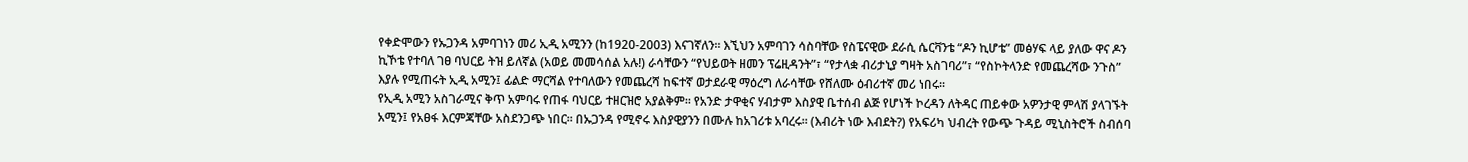የቀድሞውን የኡጋንዳ አምባገነን መሪ ኢዲ አሚንን (ከ1920-2003) እናገኛለን፡፡ እኚህን አምባገን ሳስባቸው የስፔናዊው ደራሲ ሴርቫንቴ “ዶን ኪሆቴ” መፅሃፍ ላይ ያለው ዋና ዶን ኪኾቴ የተባለ ገፀ ባህርይ ትዝ ይለኛል (አወይ መመሳሰል አሉ!) ራሳቸውን “የህይወት ዘመን ፕሬዚዳንት”፣ “የታላቋ ብሪታኒያ ግዛት አስገባሪ”፣ “የስኮትላንድ የመጨረሻው ንጉስ” እያሉ የሚጠሩት ኢዲ አሚን፤ ፊልድ ማርሻል የተባለውን የመጨረሻ ከፍተኛ ወታደራዊ ማዕረግ ለራሳቸው የሸለሙ ዕብሪተኛ መሪ ነበሩ፡፡
የኢዲ አሚን አስገራሚና ቅጥ አምባሩ የጠፋ ባህርይ ተዘርዝሮ አያልቅም፡፡ የአንድ ታዋቂና ሃብታም እስያዊ ቤተሰብ ልጅ የሆነች ኮረዳን ለትዳር ጠይቀው አዎንታዊ ምላሽ ያላገኙት አሚን፤ የአፀፋ እርምጃቸው አስደንጋጭ ነበር፡፡ በኡጋንዳ የሚኖሩ እስያዊያንን በሙሉ ከአገሪቱ አባረሩ፡፡ (እብሪት ነው እብደት?) የአፍሪካ ህብረት የውጭ ጉዳይ ሚኒስትሮች ስብሰባ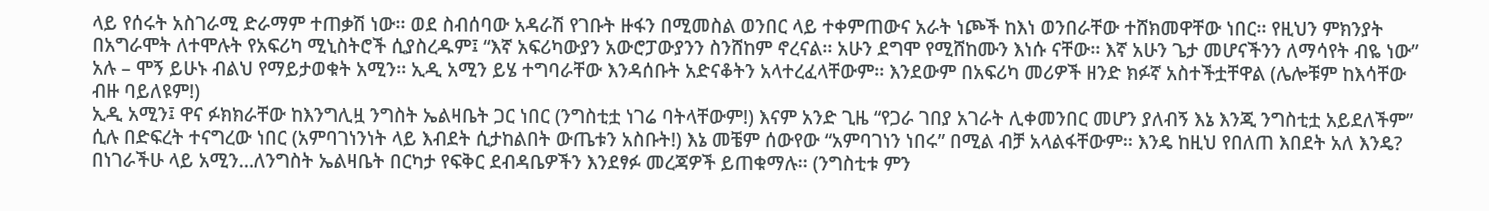ላይ የሰሩት አስገራሚ ድራማም ተጠቃሽ ነው፡፡ ወደ ስብሰባው አዳራሽ የገቡት ዙፋን በሚመስል ወንበር ላይ ተቀምጠውና አራት ነጮች ከእነ ወንበራቸው ተሸክመዋቸው ነበር፡፡ የዚህን ምክንያት በአግራሞት ለተሞሉት የአፍሪካ ሚኒስትሮች ሲያስረዱም፤ “እኛ አፍሪካውያን አውሮፓውያንን ስንሸከም ኖረናል፡፡ አሁን ደግሞ የሚሸከሙን እነሱ ናቸው፡፡ እኛ አሁን ጌታ መሆናችንን ለማሳየት ብዬ ነው” አሉ – ሞኝ ይሁኑ ብልህ የማይታወቁት አሚን፡፡ ኢዲ አሚን ይሄ ተግባራቸው እንዳሰቡት አድናቆትን አላተረፈላቸውም፡፡ እንደውም በአፍሪካ መሪዎች ዘንድ ክፉኛ አስተችቷቸዋል (ሌሎቹም ከእሳቸው ብዙ ባይለዩም!)
ኢዲ አሚን፤ ዋና ፉክክራቸው ከእንግሊዟ ንግስት ኤልዛቤት ጋር ነበር (ንግስቲቷ ነገሬ ባትላቸውም!) እናም አንድ ጊዜ “የጋራ ገበያ አገራት ሊቀመንበር መሆን ያለብኝ እኔ እንጂ ንግስቲቷ አይደለችም” ሲሉ በድፍረት ተናግረው ነበር (አምባገነንነት ላይ እብደት ሲታከልበት ውጤቱን አስቡት!) እኔ መቼም ሰውየው “አምባገነን ነበሩ” በሚል ብቻ አላልፋቸውም፡፡ እንዴ ከዚህ የበለጠ እበደት አለ እንዴ? በነገራችሁ ላይ አሚን…ለንግስት ኤልዛቤት በርካታ የፍቅር ደብዳቤዎችን እንደፃፉ መረጃዎች ይጠቁማሉ፡፡ (ንግስቲቱ ምን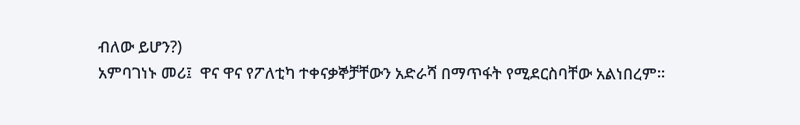ብለው ይሆን?)
አምባገነኑ መሪ፤  ዋና ዋና የፖለቲካ ተቀናቃኞቻቸውን አድራሻ በማጥፋት የሚደርስባቸው አልነበረም፡፡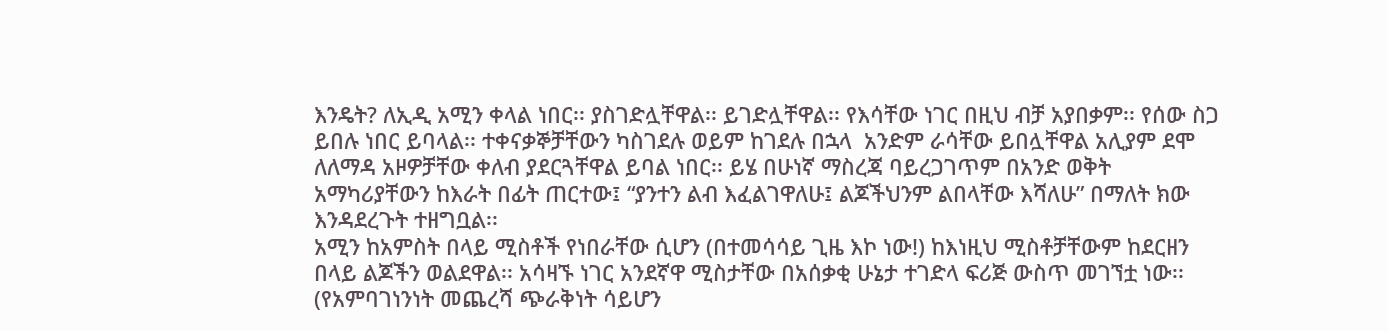እንዴት? ለኢዲ አሚን ቀላል ነበር፡፡ ያስገድሏቸዋል፡፡ ይገድሏቸዋል፡፡ የእሳቸው ነገር በዚህ ብቻ አያበቃም፡፡ የሰው ስጋ ይበሉ ነበር ይባላል፡፡ ተቀናቃኞቻቸውን ካስገደሉ ወይም ከገደሉ በኋላ  አንድም ራሳቸው ይበሏቸዋል አሊያም ደሞ ለለማዳ አዞዎቻቸው ቀለብ ያደርጓቸዋል ይባል ነበር፡፡ ይሄ በሁነኛ ማስረጃ ባይረጋገጥም በአንድ ወቅት አማካሪያቸውን ከእራት በፊት ጠርተው፤ “ያንተን ልብ እፈልገዋለሁ፤ ልጆችህንም ልበላቸው እሻለሁ” በማለት ክው እንዳደረጉት ተዘግቧል፡፡
አሚን ከአምስት በላይ ሚስቶች የነበራቸው ሲሆን (በተመሳሳይ ጊዜ እኮ ነው!) ከእነዚህ ሚስቶቻቸውም ከደርዘን በላይ ልጆችን ወልደዋል፡፡ አሳዛኙ ነገር አንደኛዋ ሚስታቸው በአሰቃቂ ሁኔታ ተገድላ ፍሪጅ ውስጥ መገኘቷ ነው፡፡ (የአምባገነንነት መጨረሻ ጭራቅነት ሳይሆን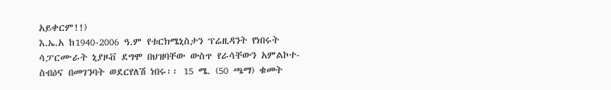አይቀርም!!)
እ.ኤ.አ ከ1940-2006 ዓ.ም የቱርክሜኒስታን ፕሬዚዳንት የነበሩት ሳፓርሙራት ኒያዞቭ ደግሞ በህዝባቸው ውስጥ የራሳቸውን አምልኮተ-ስብዕና በመገንባት ወደርየለሽ ነበሩ፡፡ 15 ሜ. (50 ጫማ) ቁመት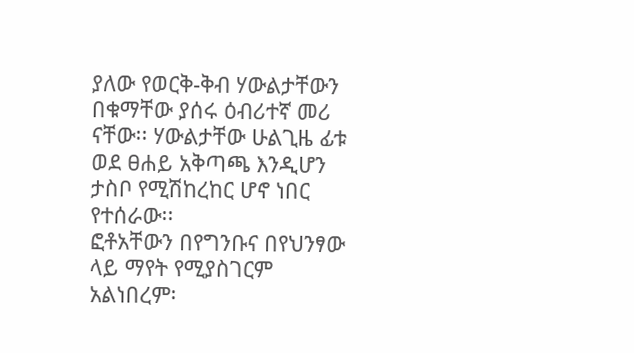ያለው የወርቅ-ቅብ ሃውልታቸውን በቁማቸው ያሰሩ ዕብሪተኛ መሪ ናቸው፡፡ ሃውልታቸው ሁልጊዜ ፊቱ  ወደ ፀሐይ አቅጣጫ እንዲሆን ታስቦ የሚሽከረከር ሆኖ ነበር የተሰራው፡፡
ፎቶአቸውን በየግንቡና በየህንፃው ላይ ማየት የሚያስገርም አልነበረም፡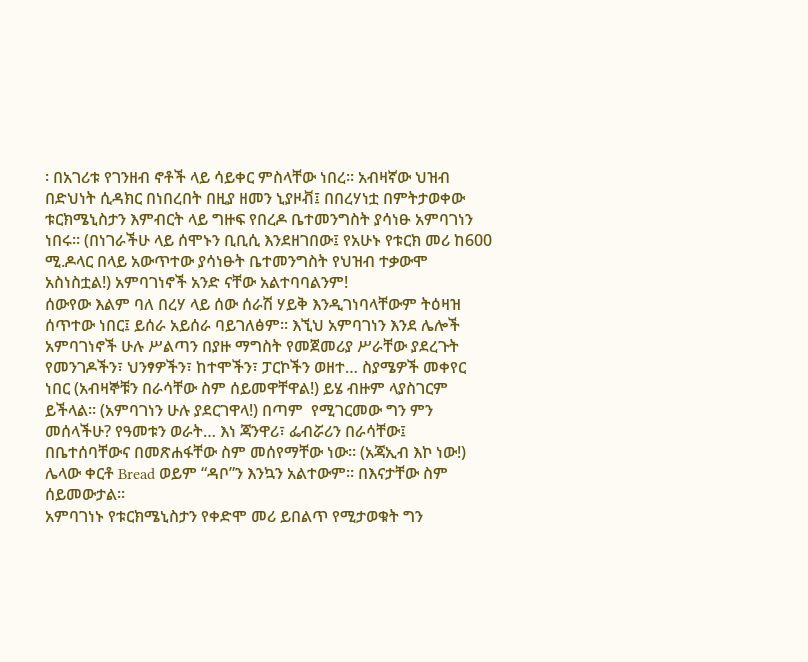፡ በአገሪቱ የገንዘብ ኖቶች ላይ ሳይቀር ምስላቸው ነበረ፡፡ አብዛኛው ህዝብ በድህነት ሲዳክር በነበረበት በዚያ ዘመን ኒያዞቭ፤ በበረሃነቷ በምትታወቀው ቱርክሜኒስታን እምብርት ላይ ግዙፍ የበረዶ ቤተመንግስት ያሳነፁ አምባገነን ነበሩ፡፡ (በነገራችሁ ላይ ሰሞኑን ቢቢሲ እንደዘገበው፤ የአሁኑ የቱርክ መሪ ከ600 ሚ.ዶላር በላይ አውጥተው ያሳነፁት ቤተመንግስት የህዝብ ተቃውሞ አስነስቷል!) አምባገነኖች አንድ ናቸው አልተባባልንም!
ሰውየው እልም ባለ በረሃ ላይ ሰው ሰራሽ ሃይቅ እንዲገነባላቸውም ትዕዛዝ ሰጥተው ነበር፤ ይሰራ አይሰራ ባይገለፅም፡፡ እኚህ አምባገነን እንደ ሌሎች አምባገነኖች ሁሉ ሥልጣን በያዙ ማግስት የመጀመሪያ ሥራቸው ያደረጉት የመንገዶችን፣ ህንፃዎችን፣ ከተሞችን፣ ፓርኮችን ወዘተ… ስያሜዎች መቀየር ነበር (አብዛኞቹን በራሳቸው ስም ሰይመዋቸዋል!) ይሄ ብዙም ላያስገርም ይችላል፡፡ (አምባገነን ሁሉ ያደርገዋላ!) በጣም  የሚገርመው ግን ምን መሰላችሁ? የዓመቱን ወራት… እነ ጃንዋሪ፣ ፌብሯሪን በራሳቸው፤ በቤተሰባቸውና በመጽሐፋቸው ስም መሰየማቸው ነው፡፡ (አጃኢብ እኮ ነው!) ሌላው ቀርቶ Bread ወይም “ዳቦ”ን እንኳን አልተውም፡፡ በእናታቸው ስም ሰይመውታል፡፡
አምባገነኑ የቱርክሜኒስታን የቀድሞ መሪ ይበልጥ የሚታወቁት ግን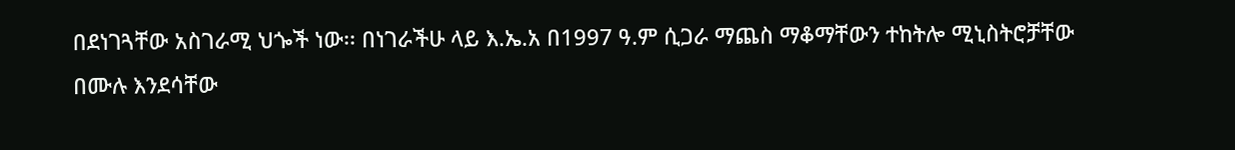በደነገጓቸው አስገራሚ ህጐች ነው፡፡ በነገራችሁ ላይ እ.ኤ.አ በ1997 ዓ.ም ሲጋራ ማጨስ ማቆማቸውን ተከትሎ ሚኒስትሮቻቸው በሙሉ እንደሳቸው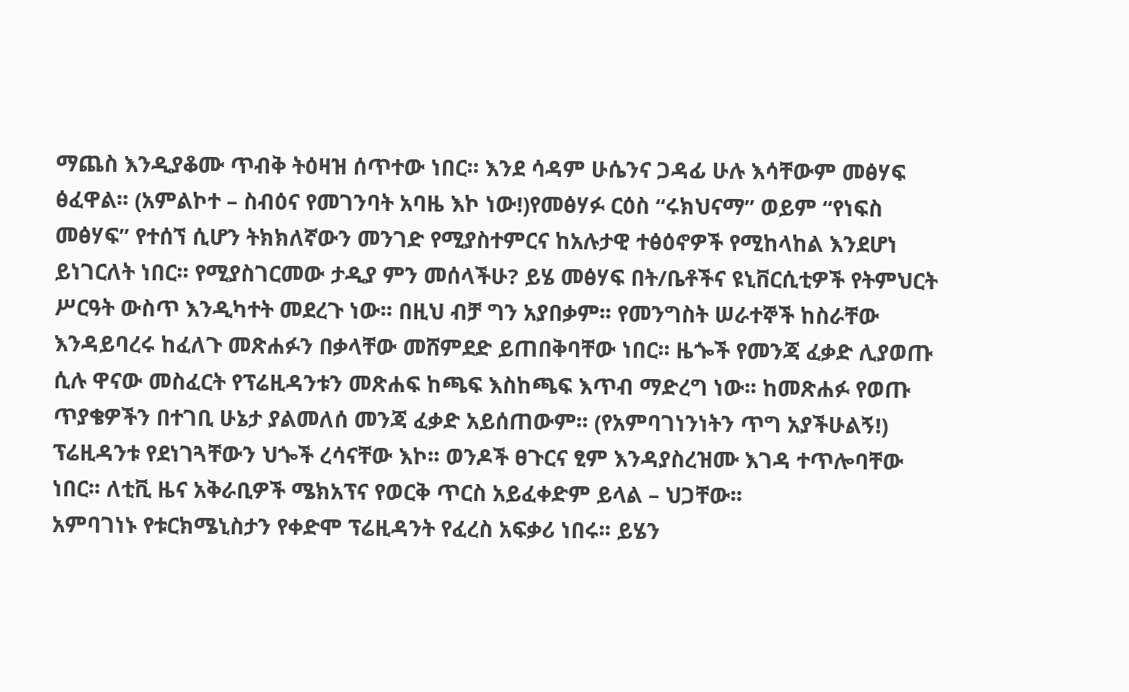ማጨስ እንዲያቆሙ ጥብቅ ትዕዛዝ ሰጥተው ነበር፡፡ እንደ ሳዳም ሁሴንና ጋዳፊ ሁሉ እሳቸውም መፅሃፍ ፅፈዋል፡፡ (አምልኮተ – ስብዕና የመገንባት አባዜ እኮ ነው!)የመፅሃፉ ርዕስ “ሩክህናማ” ወይም “የነፍስ መፅሃፍ” የተሰኘ ሲሆን ትክክለኛውን መንገድ የሚያስተምርና ከአሉታዊ ተፅዕኖዎች የሚከላከል እንደሆነ ይነገርለት ነበር፡፡ የሚያስገርመው ታዲያ ምን መሰላችሁ? ይሄ መፅሃፍ በት/ቤቶችና ዩኒቨርሲቲዎች የትምህርት ሥርዓት ውስጥ እንዲካተት መደረጉ ነው፡፡ በዚህ ብቻ ግን አያበቃም፡፡ የመንግስት ሠራተኞች ከስራቸው እንዳይባረሩ ከፈለጉ መጽሐፉን በቃላቸው መሸምደድ ይጠበቅባቸው ነበር፡፡ ዜጐች የመንጃ ፈቃድ ሊያወጡ ሲሉ ዋናው መስፈርት የፕሬዚዳንቱን መጽሐፍ ከጫፍ እስከጫፍ እጥብ ማድረግ ነው፡፡ ከመጽሐፉ የወጡ ጥያቄዎችን በተገቢ ሁኔታ ያልመለሰ መንጃ ፈቃድ አይሰጠውም፡፡ (የአምባገነንነትን ጥግ አያችሁልኝ!) ፕሬዚዳንቱ የደነገጓቸውን ህጐች ረሳናቸው እኮ፡፡ ወንዶች ፀጉርና ፂም እንዳያስረዝሙ እገዳ ተጥሎባቸው ነበር፡፡ ለቲቪ ዜና አቅራቢዎች ሜክአፕና የወርቅ ጥርስ አይፈቀድም ይላል – ህጋቸው፡፡
አምባገነኑ የቱርክሜኒስታን የቀድሞ ፕሬዚዳንት የፈረስ አፍቃሪ ነበሩ፡፡ ይሄን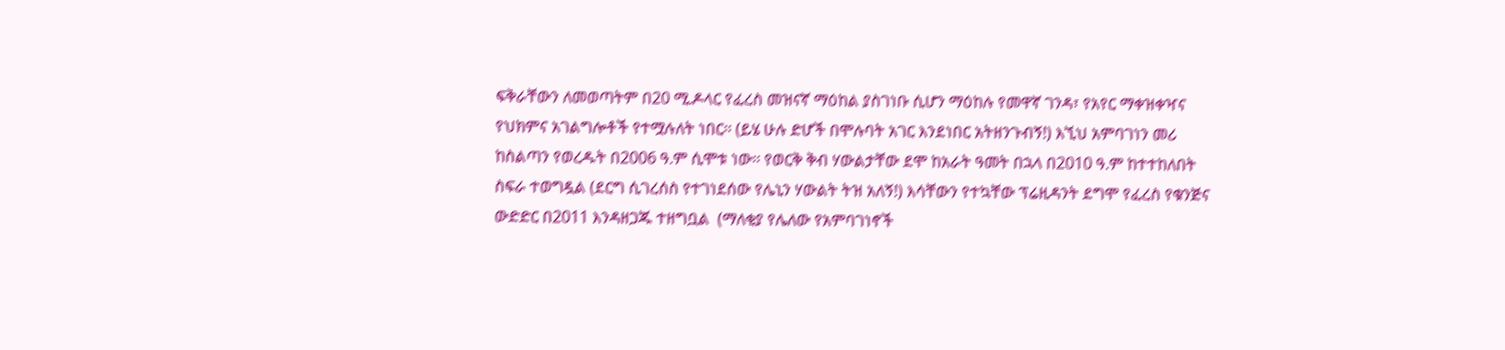ፍቅራቸውን ለመወጣትም በ20 ሚ.ዶላር የፈረስ መዝናኛ ማዕከል ያስገነቡ ሲሆን ማዕከሉ የመዋኛ ገንዳ፣ የአየር ማቀዝቀዣና የህክምና አገልግሎቶች የተሟሉለት ነበር፡፡ (ይሄ ሁሉ ድሆች በሞሉባት አገር እንደነበር አትዘንጉብኝ!) እኚህ አምባገነን መሪ ከስልጣን የወረዱት በ2006 ዓ.ም ሲሞቱ ነው፡፡ የወርቅ ቅብ ሃውልታቸው ደሞ ከአራት ዓመት በኋላ በ2010 ዓ.ም ከተተከለበት ስፍራ ተወግዷል (ደርግ ሲገረሰስ የተገነደሰው የሌኒን ሃውልት ትዝ አለኝ!) እሳቸውን የተኳቸው ፕሬዚዳንት ደግሞ የፈረስ የቁንጅና ውድድር በ2011 እንዳዘጋጁ ተዘግቧል  (ማለቂያ የሌለው የአምባገነኖች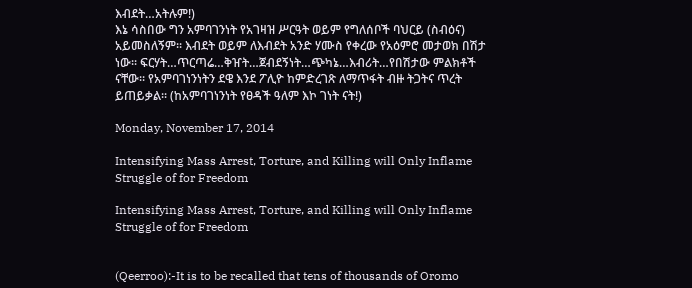እብደት…አትሉም!)
እኔ ሳስበው ግን አምባገንነት የአገዛዝ ሥርዓት ወይም የግለሰቦች ባህርይ (ስብዕና) አይመስለኝም፡፡ እብደት ወይም ለእብደት አንድ ሃሙስ የቀረው የአዕምሮ መታወክ በሽታ ነው፡፡ ፍርሃት…ጥርጣሬ…ቅዠት…ጀብደኝነት…ጭካኔ…እብሪት…የበሽታው ምልክቶች ናቸው፡፡ የአምባገነንነትን ደዌ እንደ ፖሊዮ ከምድረገጽ ለማጥፋት ብዙ ትጋትና ጥረት ይጠይቃል፡፡ (ከአምባገነንነት የፀዳች ዓለም እኮ ገነት ናት!)

Monday, November 17, 2014

Intensifying Mass Arrest, Torture, and Killing will Only Inflame Struggle of for Freedom

Intensifying Mass Arrest, Torture, and Killing will Only Inflame Struggle of for Freedom


(Qeerroo):-It is to be recalled that tens of thousands of Oromo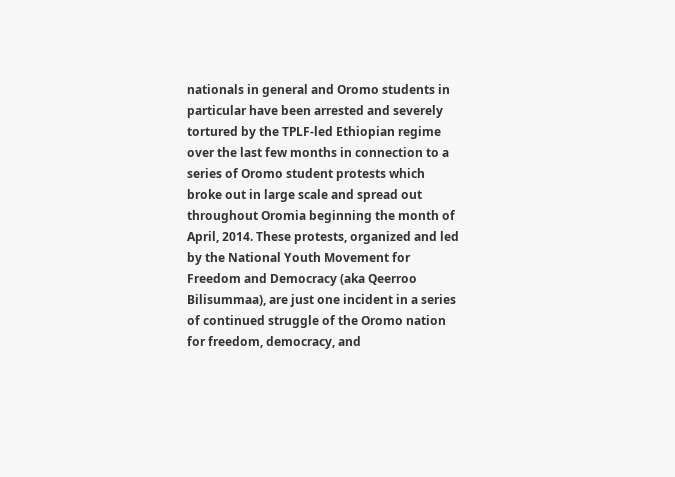nationals in general and Oromo students in particular have been arrested and severely tortured by the TPLF-led Ethiopian regime over the last few months in connection to a series of Oromo student protests which broke out in large scale and spread out throughout Oromia beginning the month of April, 2014. These protests, organized and led by the National Youth Movement for Freedom and Democracy (aka Qeerroo Bilisummaa), are just one incident in a series of continued struggle of the Oromo nation for freedom, democracy, and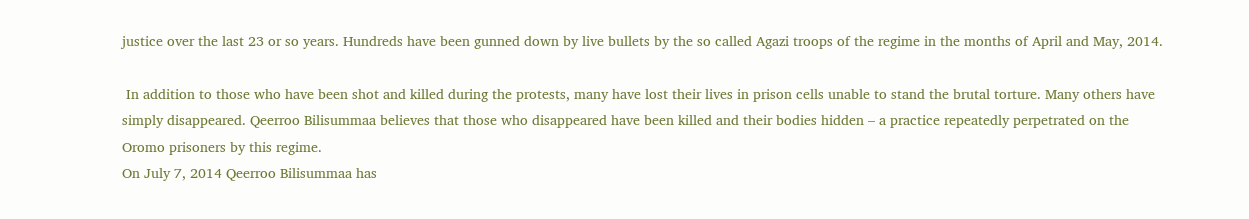justice over the last 23 or so years. Hundreds have been gunned down by live bullets by the so called Agazi troops of the regime in the months of April and May, 2014.

 In addition to those who have been shot and killed during the protests, many have lost their lives in prison cells unable to stand the brutal torture. Many others have simply disappeared. Qeerroo Bilisummaa believes that those who disappeared have been killed and their bodies hidden – a practice repeatedly perpetrated on the Oromo prisoners by this regime.
On July 7, 2014 Qeerroo Bilisummaa has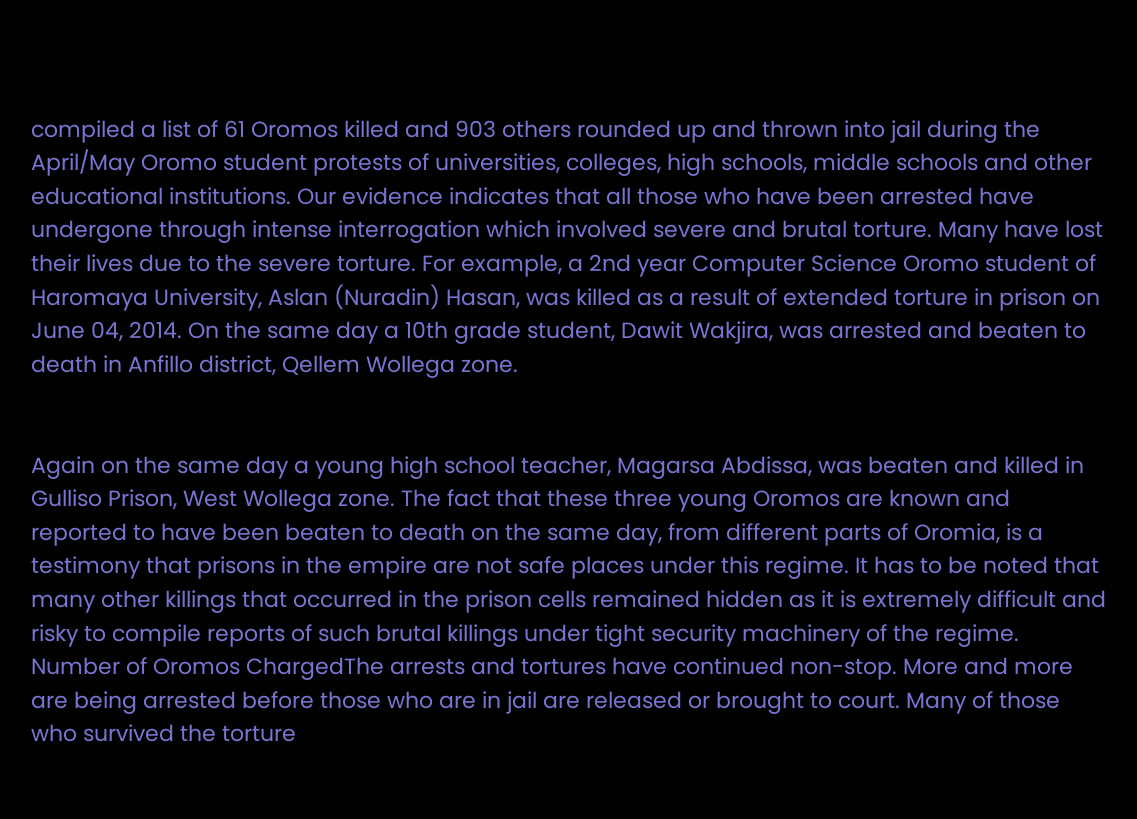compiled a list of 61 Oromos killed and 903 others rounded up and thrown into jail during the April/May Oromo student protests of universities, colleges, high schools, middle schools and other educational institutions. Our evidence indicates that all those who have been arrested have undergone through intense interrogation which involved severe and brutal torture. Many have lost their lives due to the severe torture. For example, a 2nd year Computer Science Oromo student of Haromaya University, Aslan (Nuradin) Hasan, was killed as a result of extended torture in prison on June 04, 2014. On the same day a 10th grade student, Dawit Wakjira, was arrested and beaten to death in Anfillo district, Qellem Wollega zone.


Again on the same day a young high school teacher, Magarsa Abdissa, was beaten and killed in Gulliso Prison, West Wollega zone. The fact that these three young Oromos are known and reported to have been beaten to death on the same day, from different parts of Oromia, is a testimony that prisons in the empire are not safe places under this regime. It has to be noted that many other killings that occurred in the prison cells remained hidden as it is extremely difficult and risky to compile reports of such brutal killings under tight security machinery of the regime.
Number of Oromos ChargedThe arrests and tortures have continued non-stop. More and more are being arrested before those who are in jail are released or brought to court. Many of those who survived the torture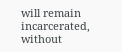will remain incarcerated, without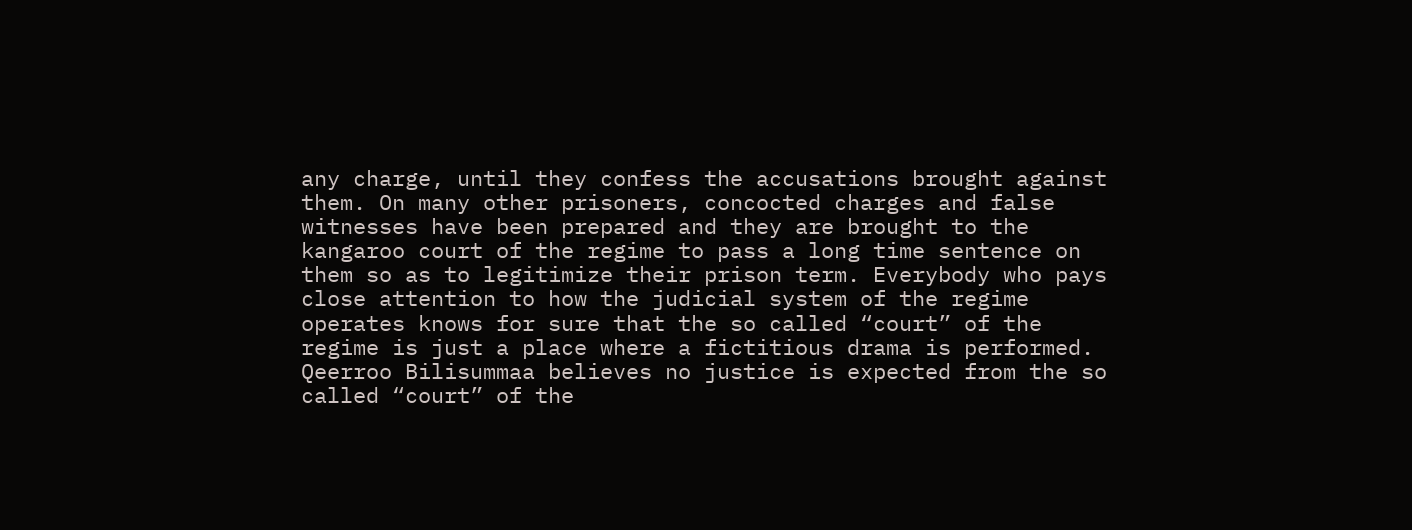any charge, until they confess the accusations brought against them. On many other prisoners, concocted charges and false witnesses have been prepared and they are brought to the kangaroo court of the regime to pass a long time sentence on them so as to legitimize their prison term. Everybody who pays close attention to how the judicial system of the regime operates knows for sure that the so called “court” of the regime is just a place where a fictitious drama is performed. Qeerroo Bilisummaa believes no justice is expected from the so called “court” of the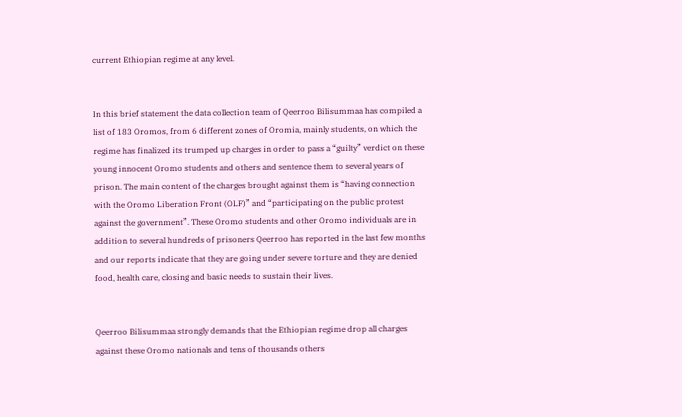current Ethiopian regime at any level.


In this brief statement the data collection team of Qeerroo Bilisummaa has compiled a list of 183 Oromos, from 6 different zones of Oromia, mainly students, on which the regime has finalized its trumped up charges in order to pass a “guilty” verdict on these young innocent Oromo students and others and sentence them to several years of prison. The main content of the charges brought against them is “having connection with the Oromo Liberation Front (OLF)” and “participating on the public protest against the government”. These Oromo students and other Oromo individuals are in addition to several hundreds of prisoners Qeerroo has reported in the last few months and our reports indicate that they are going under severe torture and they are denied food, health care, closing and basic needs to sustain their lives.


Qeerroo Bilisummaa strongly demands that the Ethiopian regime drop all charges against these Oromo nationals and tens of thousands others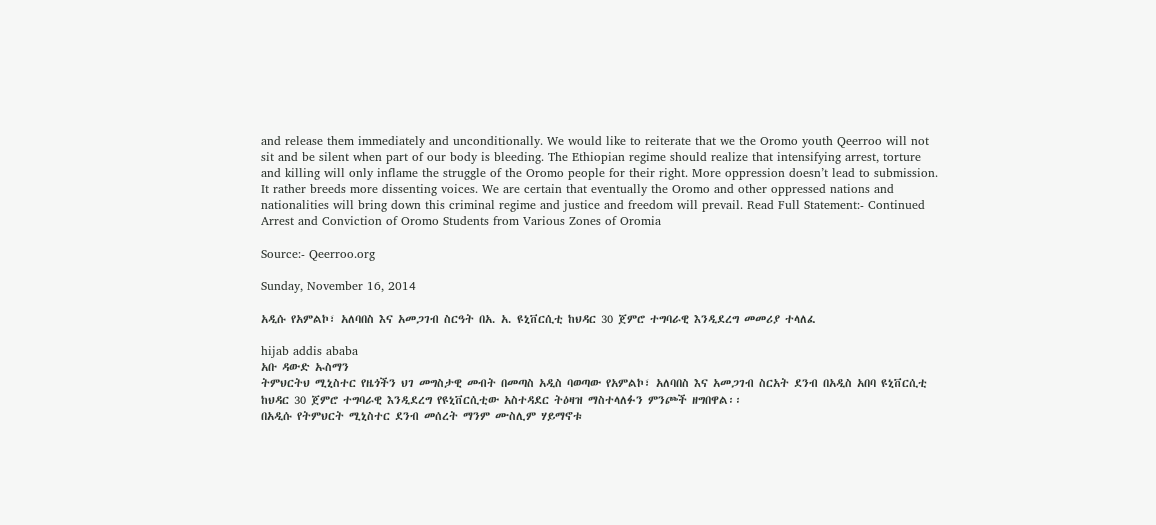and release them immediately and unconditionally. We would like to reiterate that we the Oromo youth Qeerroo will not sit and be silent when part of our body is bleeding. The Ethiopian regime should realize that intensifying arrest, torture and killing will only inflame the struggle of the Oromo people for their right. More oppression doesn’t lead to submission. It rather breeds more dissenting voices. We are certain that eventually the Oromo and other oppressed nations and nationalities will bring down this criminal regime and justice and freedom will prevail. Read Full Statement:- Continued Arrest and Conviction of Oromo Students from Various Zones of Oromia

Source:- Qeerroo.org

Sunday, November 16, 2014

አዲሱ የአምልኮ፣ አለባበስ እና አመጋገብ ስርዓት በአ. አ. ዩኒቨርሲቲ ከህዳር 30 ጀምሮ ተግባራዊ እንዲደረግ መመሪያ ተላለፈ

hijab addis ababa
አቡ ዳውድ ኡስማን
ትምህርትህ ሚኒስተር የዜጎችን ህገ መግስታዊ መብት በመጣስ አዲስ ባወጣው የአምልኮ፣ አለባበስ እና አመጋገብ ስርአት ደንብ በአዲስ አበባ ዩኒቨርሲቲ ከህዳር 30 ጀምሮ ተግባራዊ እንዲደረግ የዩኒቨርሲቲው አስተዳደር ትዕዛዝ ማስተላለፉን ምንጮች ዘግበዋል፡፡
በአዲሱ የትምህርት ሚኒስተር ደንብ መሰረት ማንም ሙስሊም ሃይማኖቱ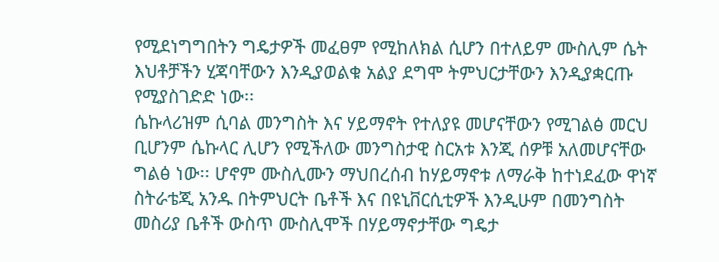የሚደነግግበትን ግዴታዎች መፈፀም የሚከለክል ሲሆን በተለይም ሙስሊም ሴት እህቶቻችን ሂጃባቸውን እንዲያወልቁ አልያ ደግሞ ትምህርታቸውን እንዲያቋርጡ የሚያስገድድ ነው፡፡
ሴኩላሪዝም ሲባል መንግስት እና ሃይማኖት የተለያዩ መሆናቸውን የሚገልፅ መርህ ቢሆንም ሴኩላር ሊሆን የሚችለው መንግስታዊ ስርአቱ እንጂ ሰዎቹ አለመሆናቸው ግልፅ ነው፡፡ ሆኖም ሙስሊሙን ማህበረሰብ ከሃይማኖቱ ለማራቅ ከተነደፈው ዋነኛ ስትራቴጂ አንዱ በትምህርት ቤቶች እና በዩኒቨርሲቲዎች እንዲሁም በመንግስት መስሪያ ቤቶች ውስጥ ሙስሊሞች በሃይማኖታቸው ግዴታ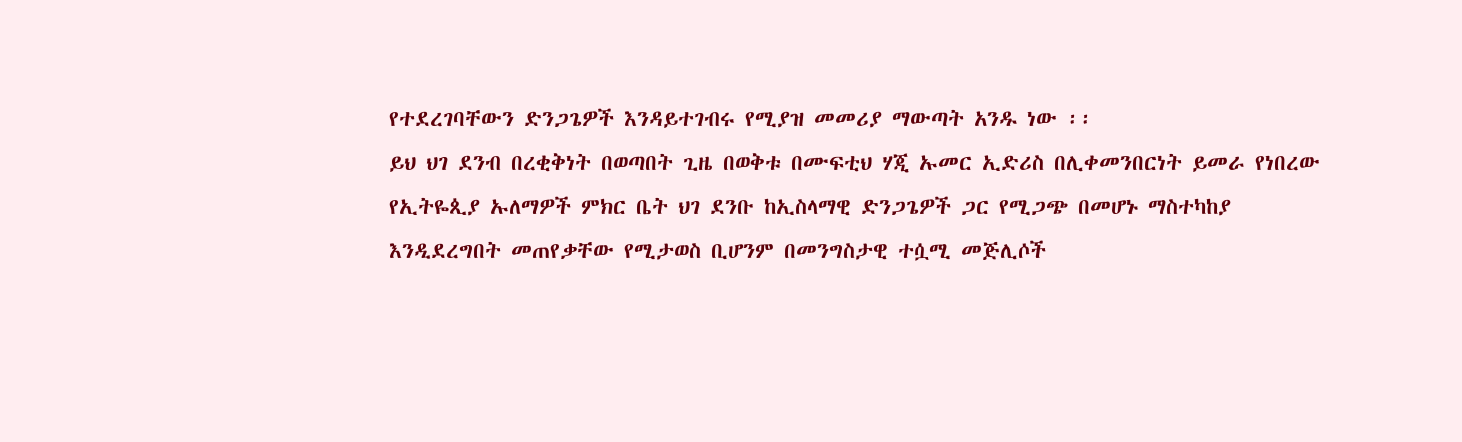የተደረገባቸውን ድንጋጌዎች እንዳይተገብሩ የሚያዝ መመሪያ ማውጣት አንዱ ነው ፡፡
ይህ ህገ ደንብ በረቂቅነት በወጣበት ጊዜ በወቅቱ በሙፍቲህ ሃጂ ኡመር ኢድሪስ በሊቀመንበርነት ይመራ የነበረው የኢትዬጲያ ኡለማዎች ምክር ቤት ህገ ደንቡ ከኢስላማዊ ድንጋጌዎች ጋር የሚጋጭ በመሆኑ ማስተካከያ እንዲደረግበት መጠየቃቸው የሚታወስ ቢሆንም በመንግስታዊ ተሷሚ መጅሊሶች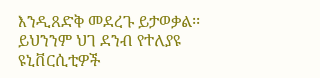እንዲጸድቅ መደረጉ ይታወቃል፡፡
ይህንንም ህገ ደንብ የተለያዩ ዩኒቨርሲቲዎች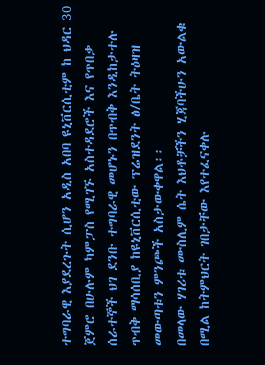ተግባራዊ እያደረጉት ሲሆን አዲስ አበባ ዩኒቨርሲቲም ከ ህዳር 30 ጀምሮ በሁሉም ካምፓስ የሚገኙ አስተዳደሮች እና የጥበቃ ሰራተኞች ህገ ደንቡ ተግባራዊ መሆኑን በጥብቅ እንዲከታተሉ ጥብቅ ማሳሰቢያ ከዩኒቨርሲቲው ፕሬዝደንት ፅ/ቤት ትዕዛዝ መውጣቱን ምንጮች አስታውቀዋል፡፡
በመላው ሃገሪቱ ሙስሊም ሴት እህቶቻችን ሂጃባችሁን አውልቁ በሚል ከትምህርት ገበታቸው እየተፈናቀሉ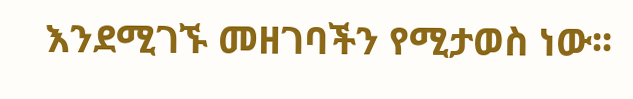እንደሚገኙ መዘገባችን የሚታወስ ነው፡፡